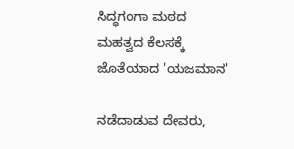ಸಿದ್ಧಗಂಗಾ ಮಠದ ಮಹತ್ವದ ಕೆಲಸಕ್ಕೆ ಜೊತೆಯಾದ 'ಯಜಮಾನ'

ನಡೆದಾಡುವ ದೇವರು,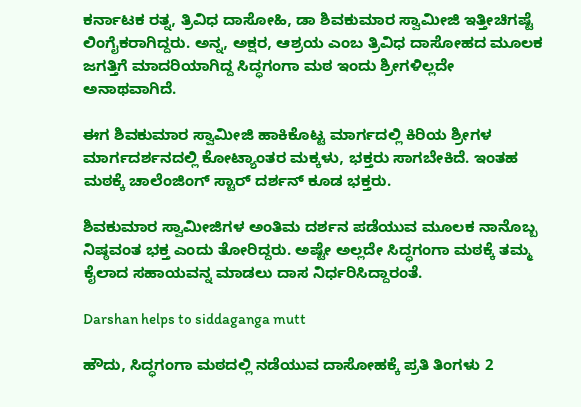ಕರ್ನಾಟಕ ರತ್ನ, ತ್ರಿವಿಧ ದಾಸೋಹಿ, ಡಾ ಶಿವಕುಮಾರ ಸ್ವಾಮೀಜಿ ಇತ್ತೀಚಿಗಷ್ಟೆ ಲಿಂಗೈಕರಾಗಿದ್ದರು. ಅನ್ನ, ಅಕ್ಷರ, ಆಶ್ರಯ ಎಂಬ ತ್ರಿವಿಧ ದಾಸೋಹದ ಮೂಲಕ ಜಗತ್ತಿಗೆ ಮಾದರಿಯಾಗಿದ್ದ ಸಿದ್ಧಗಂಗಾ ಮಠ ಇಂದು ಶ್ರೀಗಳಿಲ್ಲದೇ ಅನಾಥವಾಗಿದೆ.

ಈಗ ಶಿವಕುಮಾರ ಸ್ವಾಮೀಜಿ ಹಾಕಿಕೊಟ್ಟ ಮಾರ್ಗದಲ್ಲಿ ಕಿರಿಯ ಶ್ರೀಗಳ ಮಾರ್ಗದರ್ಶನದಲ್ಲಿ ಕೋಟ್ಯಾಂತರ ಮಕ್ಕಳು, ಭಕ್ತರು ಸಾಗಬೇಕಿದೆ. ಇಂತಹ ಮಠಕ್ಕೆ ಚಾಲೆಂಜಿಂಗ್ ಸ್ಟಾರ್ ದರ್ಶನ್ ಕೂಡ ಭಕ್ತರು.

ಶಿವಕುಮಾರ ಸ್ವಾಮೀಜಿಗಳ ಅಂತಿಮ ದರ್ಶನ ಪಡೆಯುವ ಮೂಲಕ ನಾನೊಬ್ಬ ನಿಷ್ಠವಂತ ಭಕ್ತ ಎಂದು ತೋರಿದ್ದರು. ಅಷ್ಟೇ ಅಲ್ಲದೇ ಸಿದ್ಧಗಂಗಾ ಮಠಕ್ಕೆ ತಮ್ಮ ಕೈಲಾದ ಸಹಾಯವನ್ನ ಮಾಡಲು ದಾಸ ನಿರ್ಧರಿಸಿದ್ದಾರಂತೆ.

Darshan helps to siddaganga mutt

ಹೌದು, ಸಿದ್ಧಗಂಗಾ ಮಠದಲ್ಲಿ ನಡೆಯುವ ದಾಸೋಹಕ್ಕೆ ಪ್ರತಿ ತಿಂಗಳು 2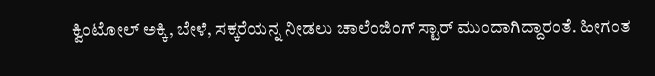ಕ್ವಿಂಟೋಲ್ ಅಕ್ಕಿ, ಬೇಳೆ, ಸಕ್ಕರೆಯನ್ನ ನೀಡಲು ಚಾಲೆಂಜಿಂಗ್ ಸ್ಟಾರ್ ಮುಂದಾಗಿದ್ದಾರಂತೆ. ಹೀಗಂತ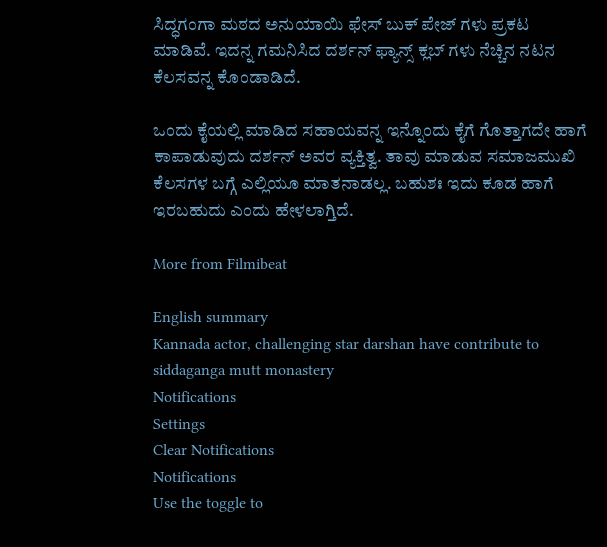ಸಿದ್ಧಗಂಗಾ ಮಠದ ಅನುಯಾಯಿ ಫೇಸ್ ಬುಕ್ ಪೇಜ್ ಗಳು ಪ್ರಕಟ ಮಾಡಿವೆ. ಇದನ್ನ ಗಮನಿಸಿದ ದರ್ಶನ್ ಫ್ಯಾನ್ಸ್ ಕ್ಲಬ್ ಗಳು ನೆಚ್ಚಿನ ನಟನ ಕೆಲಸವನ್ನ ಕೊಂಡಾಡಿದೆ.

ಒಂದು ಕೈಯಲ್ಲಿ ಮಾಡಿದ ಸಹಾಯವನ್ನ ಇನ್ನೊಂದು ಕೈಗೆ ಗೊತ್ತಾಗದೇ ಹಾಗೆ ಕಾಪಾಡುವುದು ದರ್ಶನ್ ಅವರ ವ್ಯಕ್ತಿತ್ವ. ತಾವು ಮಾಡುವ ಸಮಾಜಮುಖಿ ಕೆಲಸಗಳ ಬಗ್ಗೆ ಎಲ್ಲಿಯೂ ಮಾತನಾಡಲ್ಲ. ಬಹುಶಃ ಇದು ಕೂಡ ಹಾಗೆ ಇರಬಹುದು ಎಂದು ಹೇಳಲಾಗ್ತಿದೆ.

More from Filmibeat

English summary
Kannada actor, challenging star darshan have contribute to siddaganga mutt monastery
Notifications
Settings
Clear Notifications
Notifications
Use the toggle to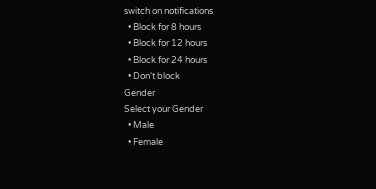switch on notifications
  • Block for 8 hours
  • Block for 12 hours
  • Block for 24 hours
  • Don't block
Gender
Select your Gender
  • Male
  • Female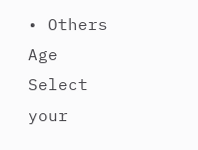• Others
Age
Select your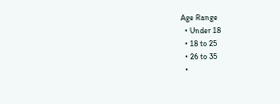Age Range
  • Under 18
  • 18 to 25
  • 26 to 35
  •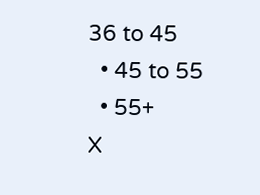36 to 45
  • 45 to 55
  • 55+
X